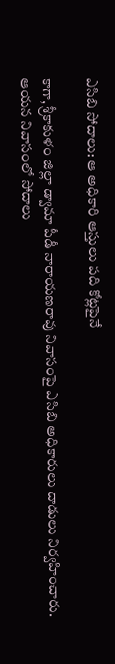ఎసిబి సోదాలు: ఆ అధికారి ఆస్తులు పది కోట్లపైనే

కాగా, శ్రీకాకుళం జిల్లా డ్వామా పీడీ నారాయణరావు నివాసంపై ఎసిబి అధికారులు దాడులు నిర్వహించారు. ఆయన నివాసంలో సోదాలు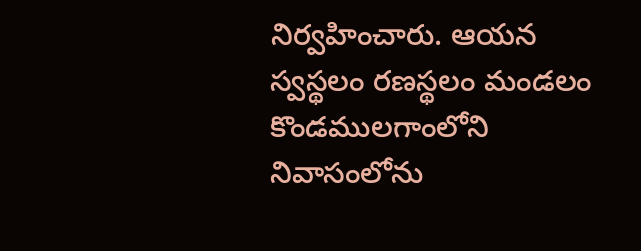నిర్వహించారు. ఆయన స్వస్థలం రణస్థలం మండలం కొండములగాంలోని నివాసంలోను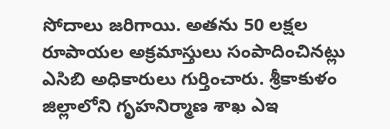సోదాలు జరిగాయి. అతను 50 లక్షల రూపాయల అక్రమాస్తులు సంపాదించినట్లు ఎసిబి అధికారులు గుర్తించారు. శ్రీకాకుళం జిల్లాలోని గృహనిర్మాణ శాఖ ఎఇ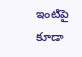ఇంటిపై కూడా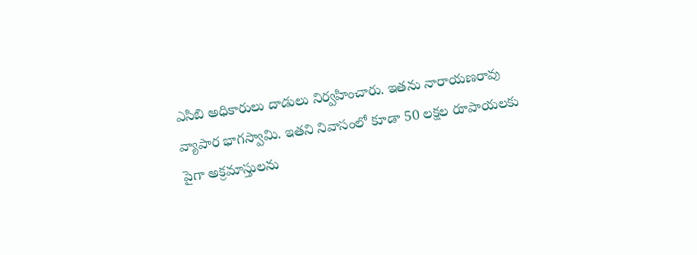ఎసిబి అధికారులు దాడులు నిర్వహించారు. ఇతను నారాయణరావు వ్యాపార భాగస్వామి. ఇతని నివాసంలో కూడా 50 లక్షల రూపాయలకు పైగా అక్రమాస్తులను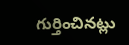గుర్తించినట్లు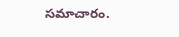సమాచారం.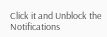Click it and Unblock the Notifications